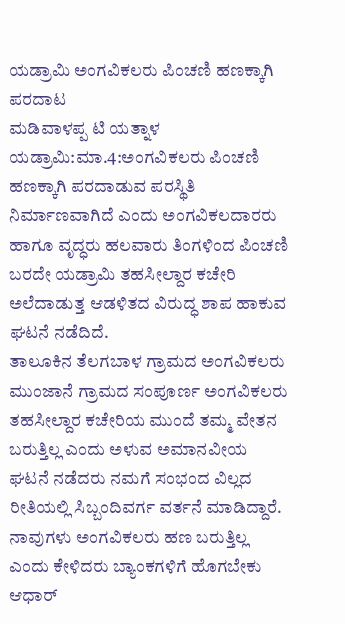ಯಡ್ರಾಮಿ ಅಂಗವಿಕಲರು ಪಿಂಚಣಿ ಹಣಕ್ಕಾಗಿ ಪರದಾಟ
ಮಡಿವಾಳಪ್ಪ ಟಿ ಯತ್ನಾಳ
ಯಡ್ರಾಮಿ:ಮಾ.4:ಅಂಗವಿಕಲರು ಪಿಂಚಣಿ ಹಣಕ್ಕಾಗಿ ಪರದಾಡುವ ಪರಸ್ಥಿತಿ ನಿರ್ಮಾಣವಾಗಿದೆ ಎಂದು ಅಂಗವಿಕಲದಾರರು ಹಾಗೂ ವೃದ್ಧರು ಹಲವಾರು ತಿಂಗಳಿಂದ ಪಿಂಚಣಿ ಬರದೇ ಯಡ್ರಾಮಿ ತಹಸೀಲ್ದಾರ ಕಚೇರಿ ಅಲೆದಾಡುತ್ತ ಆಡಳಿತದ ವಿರುದ್ಧ ಶಾಪ ಹಾಕುವ ಘಟನೆ ನಡೆದಿದೆ.
ತಾಲೂಕಿನ ತೆಲಗಬಾಳ ಗ್ರಾಮದ ಅಂಗವಿಕಲರು ಮುಂಜಾನೆ ಗ್ರಾಮದ ಸಂಪೂರ್ಣ ಅಂಗವಿಕಲರು ತಹಸೀಲ್ದಾರ ಕಚೇರಿಯ ಮುಂದೆ ತಮ್ಮ ವೇತನ ಬರುತ್ತಿಲ್ಲ ಎಂದು ಅಳುವ ಅಮಾನವೀಯ ಘಟನೆ ನಡೆದರು ನಮಗೆ ಸಂಭಂದ ವಿಲ್ಲದ ರೀತಿಯಲ್ಲಿ ಸಿಬ್ಬಂದಿವರ್ಗ ವರ್ತನೆ ಮಾಡಿದ್ದಾರೆ.
ನಾವುಗಳು ಅಂಗವಿಕಲರು ಹಣ ಬರುತ್ತಿಲ್ಲ ಎಂದು ಕೇಳಿದರು ಬ್ಯಾಂಕಗಳಿಗೆ ಹೊಗಬೇಕು ಆಧಾರ್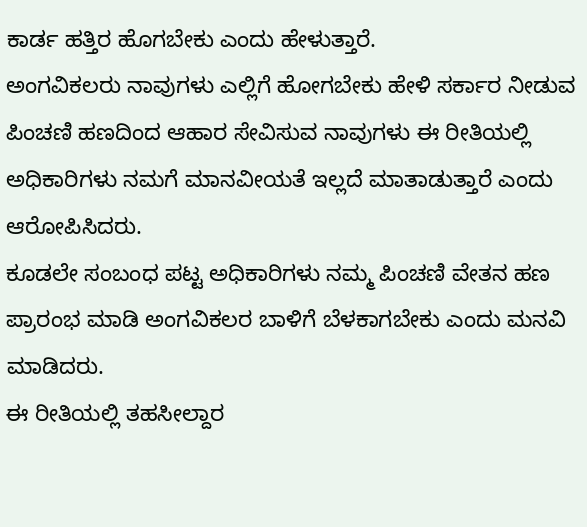ಕಾರ್ಡ ಹತ್ತಿರ ಹೊಗಬೇಕು ಎಂದು ಹೇಳುತ್ತಾರೆ.
ಅಂಗವಿಕಲರು ನಾವುಗಳು ಎಲ್ಲಿಗೆ ಹೋಗಬೇಕು ಹೇಳಿ ಸರ್ಕಾರ ನೀಡುವ ಪಿಂಚಣಿ ಹಣದಿಂದ ಆಹಾರ ಸೇವಿಸುವ ನಾವುಗಳು ಈ ರೀತಿಯಲ್ಲಿ ಅಧಿಕಾರಿಗಳು ನಮಗೆ ಮಾನವೀಯತೆ ಇಲ್ಲದೆ ಮಾತಾಡುತ್ತಾರೆ ಎಂದು ಆರೋಪಿಸಿದರು.
ಕೂಡಲೇ ಸಂಬಂಧ ಪಟ್ಟ ಅಧಿಕಾರಿಗಳು ನಮ್ಮ ಪಿಂಚಣಿ ವೇತನ ಹಣ ಪ್ರಾರಂಭ ಮಾಡಿ ಅಂಗವಿಕಲರ ಬಾಳಿಗೆ ಬೆಳಕಾಗಬೇಕು ಎಂದು ಮನವಿ ಮಾಡಿದರು.
ಈ ರೀತಿಯಲ್ಲಿ ತಹಸೀಲ್ದಾರ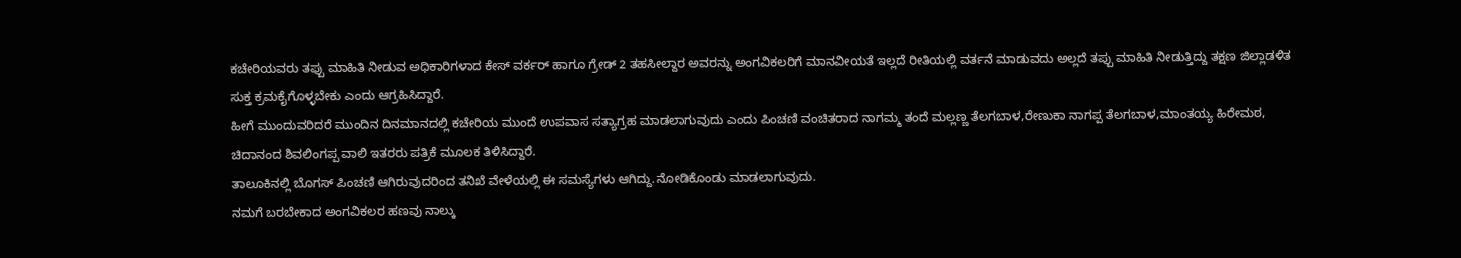ಕಚೇರಿಯವರು ತಪ್ಪು ಮಾಹಿತಿ ನೀಡುವ ಅಧಿಕಾರಿಗಳಾದ ಕೇಸ್ ವರ್ಕರ್ ಹಾಗೂ ಗ್ರೇಡ್ 2 ತಹಸೀಲ್ದಾರ ಅವರನ್ನು ಅಂಗವಿಕಲರಿಗೆ ಮಾನವೀಯತೆ ಇಲ್ಲದೆ ರೀತಿಯಲ್ಲಿ ವರ್ತನೆ ಮಾಡುವದು ಅಲ್ಲದೆ ತಪ್ಪು ಮಾಹಿತಿ ನೀಡುತ್ತಿದ್ದು ತಕ್ಷಣ ಜಿಲ್ಲಾಡಳಿತ ಸುಕ್ತ ಕ್ರಮಕೈಗೊಳ್ಳಬೇಕು ಎಂದು ಆಗ್ರಹಿಸಿದ್ದಾರೆ.
ಹೀಗೆ ಮುಂದುವರಿದರೆ ಮುಂದಿನ ದಿನಮಾನದಲ್ಲಿ ಕಚೇರಿಯ ಮುಂದೆ ಉಪವಾಸ ಸತ್ಯಾಗ್ರಹ ಮಾಡಲಾಗುವುದು ಎಂದು ಪಿಂಚಣಿ ವಂಚಿತರಾದ ನಾಗಮ್ಮ ತಂದೆ ಮಲ್ಲಣ್ಣ ತೆಲಗಬಾಳ,ರೇಣುಕಾ ನಾಗಪ್ಪ ತೆಲಗಬಾಳ,ಮಾಂತಯ್ಯ ಹಿರೇಮಠ, ಚಿದಾನಂದ ಶಿವಲಿಂಗಪ್ಪ ವಾಲಿ ಇತರರು ಪತ್ರಿಕೆ ಮೂಲಕ ತಿಳಿಸಿದ್ದಾರೆ.
ತಾಲೂಕಿನಲ್ಲಿ ಬೊಗಸ್ ಪಿಂಚಣಿ ಆಗಿರುವುದರಿಂದ ತನಿಖೆ ವೇಳೆಯಲ್ಲಿ ಈ ಸಮಸ್ಯೆಗಳು ಆಗಿದ್ದು.ನೋಡಿಕೊಂಡು ಮಾಡಲಾಗುವುದು.
ನಮಗೆ ಬರಬೇಕಾದ ಅಂಗವಿಕಲರ ಹಣವು ನಾಲ್ಕು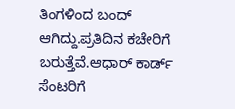ತಿಂಗಳಿಂದ ಬಂದ್ ಆಗಿದ್ದು.ಪ್ರತಿದಿನ ಕಚೇರಿಗೆ ಬರುತ್ತೆವೆ.ಆಧಾರ್ ಕಾರ್ಡ್ ಸೆಂಟರಿಗೆ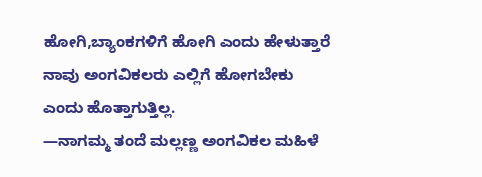ಹೋಗಿ,ಬ್ಯಾಂಕಗಳಿಗೆ ಹೋಗಿ ಎಂದು ಹೇಳುತ್ತಾರೆ ನಾವು ಅಂಗವಿಕಲರು ಎಲ್ಲಿಗೆ ಹೋಗಬೇಕು ಎಂದು ಹೊತ್ತಾಗುತ್ತಿಲ್ಲ.
—ನಾಗಮ್ಮ ತಂದೆ ಮಲ್ಲಣ್ಣ ಅಂಗವಿಕಲ ಮಹಿಳೆ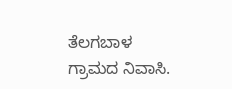ತೆಲಗಬಾಳ ಗ್ರಾಮದ ನಿವಾಸಿ.